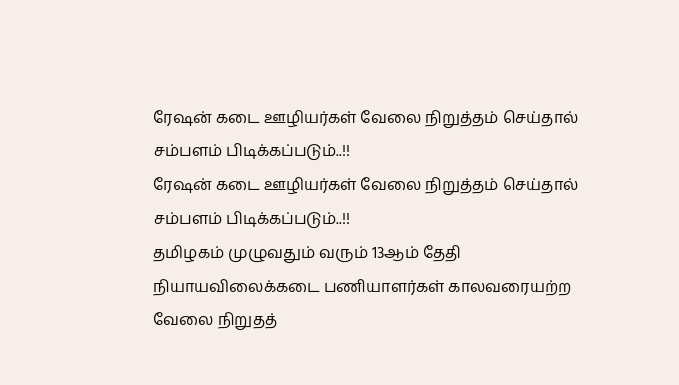ரேஷன் கடை ஊழியர்கள் வேலை நிறுத்தம் செய்தால் சம்பளம் பிடிக்கப்படும்..!!
ரேஷன் கடை ஊழியர்கள் வேலை நிறுத்தம் செய்தால் சம்பளம் பிடிக்கப்படும்..!!
தமிழகம் முழுவதும் வரும் 13ஆம் தேதி நியாயவிலைக்கடை பணியாளர்கள் காலவரையற்ற வேலை நிறுதத்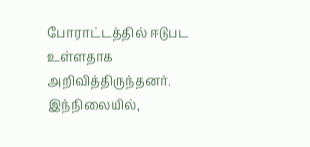போராட்டத்தில் ஈடுபட உள்ளதாக அறிவித்திருந்தனர்.
இந்நிலையில்,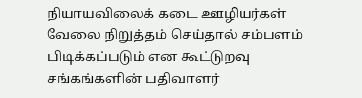நியாயவிலைக் கடை ஊழியர்கள் வேலை நிறுத்தம் செய்தால் சம்பளம் பிடிக்கப்படும் என கூட்டுறவு சங்கங்களின் பதிவாளர்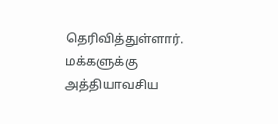தெரிவித்துள்ளார். மக்களுக்கு அத்தியாவசிய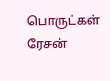பொருட்கள் ரேசன்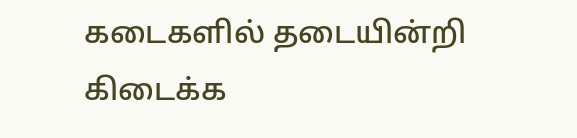கடைகளில் தடையின்றி கிடைக்க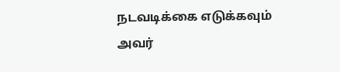நடவடிக்கை எடுக்கவும் அவர்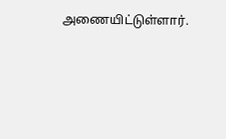அணையிட்டுள்ளார்.